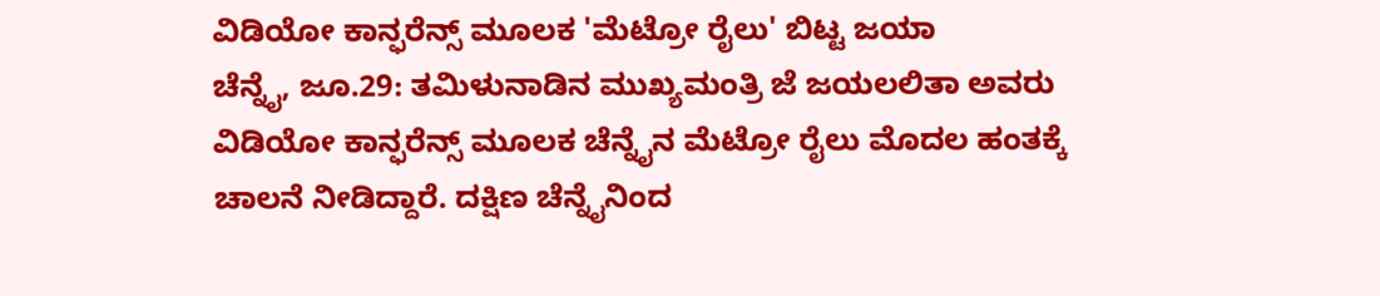ವಿಡಿಯೋ ಕಾನ್ಫರೆನ್ಸ್ ಮೂಲಕ 'ಮೆಟ್ರೋ ರೈಲು' ಬಿಟ್ಟ ಜಯಾ
ಚೆನ್ನೈ, ಜೂ.29: ತಮಿಳುನಾಡಿನ ಮುಖ್ಯಮಂತ್ರಿ ಜೆ ಜಯಲಲಿತಾ ಅವರು ವಿಡಿಯೋ ಕಾನ್ಫರೆನ್ಸ್ ಮೂಲಕ ಚೆನ್ನೈನ ಮೆಟ್ರೋ ರೈಲು ಮೊದಲ ಹಂತಕ್ಕೆ ಚಾಲನೆ ನೀಡಿದ್ದಾರೆ. ದಕ್ಷಿಣ ಚೆನ್ನೈನಿಂದ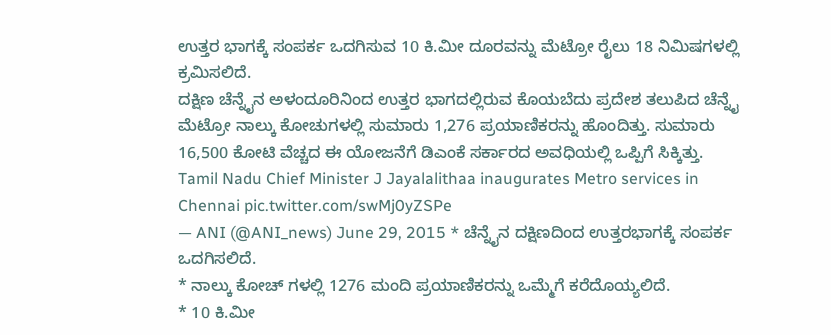ಉತ್ತರ ಭಾಗಕ್ಕೆ ಸಂಪರ್ಕ ಒದಗಿಸುವ 10 ಕಿ.ಮೀ ದೂರವನ್ನು ಮೆಟ್ರೋ ರೈಲು 18 ನಿಮಿಷಗಳಲ್ಲಿ ಕ್ರಮಿಸಲಿದೆ.
ದಕ್ಷಿಣ ಚೆನ್ನೈನ ಅಳಂದೂರಿನಿಂದ ಉತ್ತರ ಭಾಗದಲ್ಲಿರುವ ಕೊಯಬೆದು ಪ್ರದೇಶ ತಲುಪಿದ ಚೆನ್ನೈ ಮೆಟ್ರೋ ನಾಲ್ಕು ಕೋಚುಗಳಲ್ಲಿ ಸುಮಾರು 1,276 ಪ್ರಯಾಣಿಕರನ್ನು ಹೊಂದಿತ್ತು. ಸುಮಾರು 16,500 ಕೋಟಿ ವೆಚ್ಚದ ಈ ಯೋಜನೆಗೆ ಡಿಎಂಕೆ ಸರ್ಕಾರದ ಅವಧಿಯಲ್ಲಿ ಒಪ್ಪಿಗೆ ಸಿಕ್ಕಿತ್ತು.
Tamil Nadu Chief Minister J Jayalalithaa inaugurates Metro services in Chennai pic.twitter.com/swMj0yZSPe
— ANI (@ANI_news) June 29, 2015 * ಚೆನ್ನೈನ ದಕ್ಷಿಣದಿಂದ ಉತ್ತರಭಾಗಕ್ಕೆ ಸಂಪರ್ಕ ಒದಗಿಸಲಿದೆ.
* ನಾಲ್ಕು ಕೋಚ್ ಗಳಲ್ಲಿ 1276 ಮಂದಿ ಪ್ರಯಾಣಿಕರನ್ನು ಒಮ್ಮೆಗೆ ಕರೆದೊಯ್ಯಲಿದೆ.
* 10 ಕಿ.ಮೀ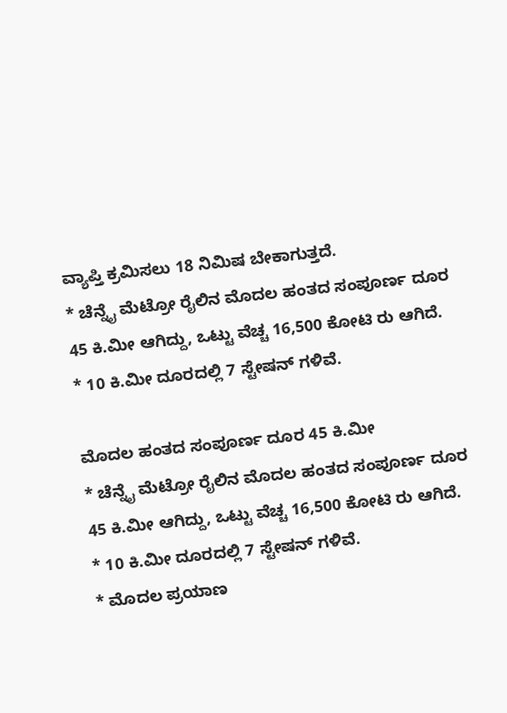ವ್ಯಾಪ್ತಿ ಕ್ರಮಿಸಲು 18 ನಿಮಿಷ ಬೇಕಾಗುತ್ತದೆ.
* ಚೆನ್ನೈ ಮೆಟ್ರೋ ರೈಲಿನ ಮೊದಲ ಹಂತದ ಸಂಪೂರ್ಣ ದೂರ 45 ಕಿ.ಮೀ ಆಗಿದ್ದು, ಒಟ್ಟು ವೆಚ್ಚ 16,500 ಕೋಟಿ ರು ಆಗಿದೆ.
* 10 ಕಿ.ಮೀ ದೂರದಲ್ಲಿ 7 ಸ್ಟೇಷನ್ ಗಳಿವೆ.

ಮೊದಲ ಹಂತದ ಸಂಪೂರ್ಣ ದೂರ 45 ಕಿ.ಮೀ
* ಚೆನ್ನೈ ಮೆಟ್ರೋ ರೈಲಿನ ಮೊದಲ ಹಂತದ ಸಂಪೂರ್ಣ ದೂರ 45 ಕಿ.ಮೀ ಆಗಿದ್ದು, ಒಟ್ಟು ವೆಚ್ಚ 16,500 ಕೋಟಿ ರು ಆಗಿದೆ.
* 10 ಕಿ.ಮೀ ದೂರದಲ್ಲಿ 7 ಸ್ಟೇಷನ್ ಗಳಿವೆ.
* ಮೊದಲ ಪ್ರಯಾಣ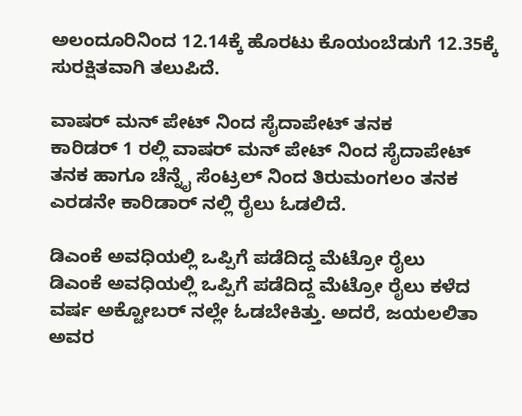ಅಲಂದೂರಿನಿಂದ 12.14ಕ್ಕೆ ಹೊರಟು ಕೊಯಂಬೆಡುಗೆ 12.35ಕ್ಕೆ ಸುರಕ್ಷಿತವಾಗಿ ತಲುಪಿದೆ.

ವಾಷರ್ ಮನ್ ಪೇಟ್ ನಿಂದ ಸೈದಾಪೇಟ್ ತನಕ
ಕಾರಿಡರ್ 1 ರಲ್ಲಿ ವಾಷರ್ ಮನ್ ಪೇಟ್ ನಿಂದ ಸೈದಾಪೇಟ್ ತನಕ ಹಾಗೂ ಚೆನ್ನೈ ಸೆಂಟ್ರಲ್ ನಿಂದ ತಿರುಮಂಗಲಂ ತನಕ ಎರಡನೇ ಕಾರಿಡಾರ್ ನಲ್ಲಿ ರೈಲು ಓಡಲಿದೆ.

ಡಿಎಂಕೆ ಅವಧಿಯಲ್ಲಿ ಒಪ್ಪಿಗೆ ಪಡೆದಿದ್ದ ಮೆಟ್ರೋ ರೈಲು
ಡಿಎಂಕೆ ಅವಧಿಯಲ್ಲಿ ಒಪ್ಪಿಗೆ ಪಡೆದಿದ್ದ ಮೆಟ್ರೋ ರೈಲು ಕಳೆದ ವರ್ಷ ಅಕ್ಟೋಬರ್ ನಲ್ಲೇ ಓಡಬೇಕಿತ್ತು. ಅದರೆ, ಜಯಲಲಿತಾ ಅವರ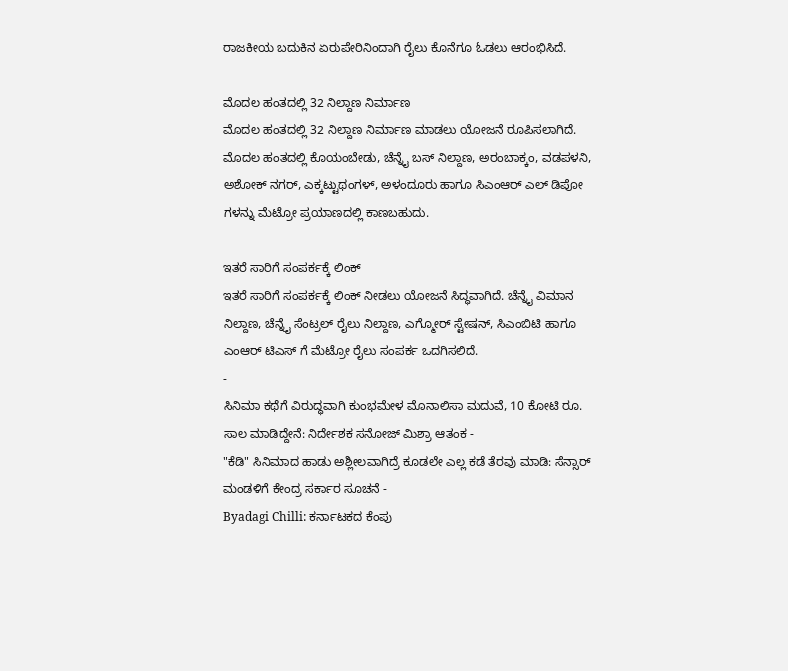ರಾಜಕೀಯ ಬದುಕಿನ ಏರುಪೇರಿನಿಂದಾಗಿ ರೈಲು ಕೊನೆಗೂ ಓಡಲು ಆರಂಭಿಸಿದೆ.

ಮೊದಲ ಹಂತದಲ್ಲಿ 32 ನಿಲ್ದಾಣ ನಿರ್ಮಾಣ
ಮೊದಲ ಹಂತದಲ್ಲಿ 32 ನಿಲ್ದಾಣ ನಿರ್ಮಾಣ ಮಾಡಲು ಯೋಜನೆ ರೂಪಿಸಲಾಗಿದೆ. ಮೊದಲ ಹಂತದಲ್ಲಿ ಕೊಯಂಬೇಡು, ಚೆನ್ನೈ ಬಸ್ ನಿಲ್ದಾಣ, ಅರಂಬಾಕ್ಕಂ, ವಡಪಳನಿ, ಅಶೋಕ್ ನಗರ್, ಎಕ್ಕಟ್ಟುಥಂಗಳ್, ಅಳಂದೂರು ಹಾಗೂ ಸಿಎಂಆರ್ ಎಲ್ ಡಿಪೋ ಗಳನ್ನು ಮೆಟ್ರೋ ಪ್ರಯಾಣದಲ್ಲಿ ಕಾಣಬಹುದು.

ಇತರೆ ಸಾರಿಗೆ ಸಂಪರ್ಕಕ್ಕೆ ಲಿಂಕ್
ಇತರೆ ಸಾರಿಗೆ ಸಂಪರ್ಕಕ್ಕೆ ಲಿಂಕ್ ನೀಡಲು ಯೋಜನೆ ಸಿದ್ಧವಾಗಿದೆ. ಚೆನ್ನೈ ವಿಮಾನ ನಿಲ್ದಾಣ, ಚೆನ್ನೈ ಸೆಂಟ್ರಲ್ ರೈಲು ನಿಲ್ದಾಣ, ಎಗ್ಮೋರ್ ಸ್ಟೇಷನ್, ಸಿಎಂಬಿಟಿ ಹಾಗೂ ಎಂಆರ್ ಟಿಎಸ್ ಗೆ ಮೆಟ್ರೋ ರೈಲು ಸಂಪರ್ಕ ಒದಗಿಸಲಿದೆ.
-
ಸಿನಿಮಾ ಕಥೆಗೆ ವಿರುದ್ಧವಾಗಿ ಕುಂಭಮೇಳ ಮೊನಾಲಿಸಾ ಮದುವೆ, 10 ಕೋಟಿ ರೂ. ಸಾಲ ಮಾಡಿದ್ದೇನೆ: ನಿರ್ದೇಶಕ ಸನೋಜ್ ಮಿಶ್ರಾ ಆತಂಕ -
"ಕೆಡಿ" ಸಿನಿಮಾದ ಹಾಡು ಅಶ್ಲೀಲವಾಗಿದ್ರೆ ಕೂಡಲೇ ಎಲ್ಲ ಕಡೆ ತೆರವು ಮಾಡಿ: ಸೆನ್ಸಾರ್ ಮಂಡಳಿಗೆ ಕೇಂದ್ರ ಸರ್ಕಾರ ಸೂಚನೆ -
Byadagi Chilli: ಕರ್ನಾಟಕದ ಕೆಂಪು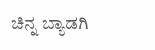ಚಿನ್ನ ಬ್ಯಾಡಗಿ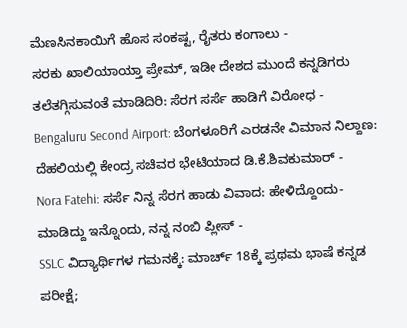ಮೆಣಸಿನಕಾಯಿಗೆ ಹೊಸ ಸಂಕಷ್ಟ, ರೈತರು ಕಂಗಾಲು -
ಸರಕು ಖಾಲಿಯಾಯ್ತಾ ಪ್ರೇಮ್, ಇಡೀ ದೇಶದ ಮುಂದೆ ಕನ್ನಡಿಗರು ತಲೆತಗ್ಗಿಸುವಂತೆ ಮಾಡಿದಿರಿ: ಸೆರಗ ಸರ್ಸೆ ಹಾಡಿಗೆ ವಿರೋಧ -
Bengaluru Second Airport: ಬೆಂಗಳೂರಿಗೆ ಎರಡನೇ ವಿಮಾನ ನಿಲ್ದಾಣ: ದೆಹಲಿಯಲ್ಲಿ ಕೇಂದ್ರ ಸಚಿವರ ಭೇಟಿಯಾದ ಡಿ.ಕೆ.ಶಿವಕುಮಾರ್ -
Nora Fatehi: ಸರ್ಸೆ ನಿನ್ನ ಸೆರಗ ಹಾಡು ವಿವಾದ: ಹೇಳಿದ್ದೊಂದು- ಮಾಡಿದ್ದು ಇನ್ನೊಂದು, ನನ್ನ ನಂಬಿ ಪ್ಲೀಸ್ -
SSLC ವಿದ್ಯಾರ್ಥಿಗಳ ಗಮನಕ್ಕೆ: ಮಾರ್ಚ್ 18ಕ್ಕೆ ಪ್ರಥಮ ಭಾಷೆ ಕನ್ನಡ ಪರೀಕ್ಷೆ;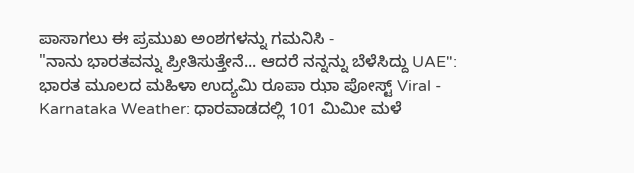ಪಾಸಾಗಲು ಈ ಪ್ರಮುಖ ಅಂಶಗಳನ್ನು ಗಮನಿಸಿ -
"ನಾನು ಭಾರತವನ್ನು ಪ್ರೀತಿಸುತ್ತೇನೆ... ಆದರೆ ನನ್ನನ್ನು ಬೆಳೆಸಿದ್ದು UAE": ಭಾರತ ಮೂಲದ ಮಹಿಳಾ ಉದ್ಯಮಿ ರೂಪಾ ಝಾ ಪೋಸ್ಟ್ Viral -
Karnataka Weather: ಧಾರವಾಡದಲ್ಲಿ 101 ಮಿಮೀ ಮಳೆ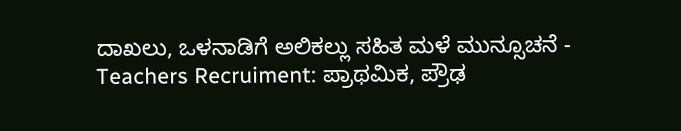ದಾಖಲು, ಒಳನಾಡಿಗೆ ಅಲಿಕಲ್ಲು ಸಹಿತ ಮಳೆ ಮುನ್ಸೂಚನೆ -
Teachers Recruiment: ಪ್ರಾಥಮಿಕ, ಪ್ರೌಢ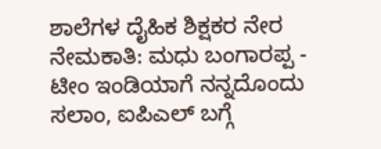ಶಾಲೆಗಳ ದೈಹಿಕ ಶಿಕ್ಷಕರ ನೇರ ನೇಮಕಾತಿ: ಮಧು ಬಂಗಾರಪ್ಪ -
ಟೀಂ ಇಂಡಿಯಾಗೆ ನನ್ನದೊಂದು ಸಲಾಂ, ಐಪಿಎಲ್ ಬಗ್ಗೆ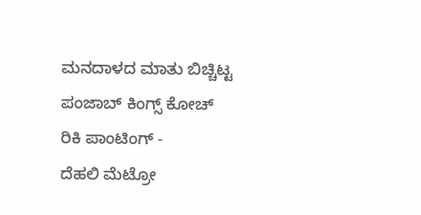ಮನದಾಳದ ಮಾತು ಬಿಚ್ಚಿಟ್ಟ ಪಂಜಾಬ್ ಕಿಂಗ್ಸ್ ಕೋಚ್ ರಿಕಿ ಪಾಂಟಿಂಗ್ -
ದೆಹಲಿ ಮೆಟ್ರೋ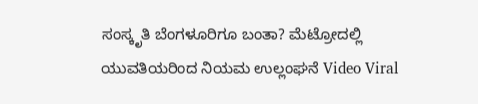ಸಂಸ್ಕೃತಿ ಬೆಂಗಳೂರಿಗೂ ಬಂತಾ? ಮೆಟ್ರೋದಲ್ಲಿ ಯುವತಿಯರಿಂದ ನಿಯಮ ಉಲ್ಲಂಘನೆ Video Viral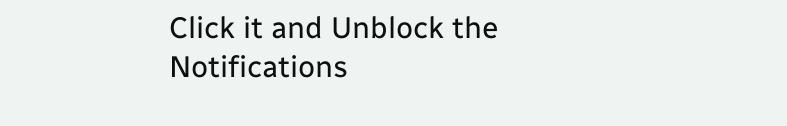Click it and Unblock the Notifications